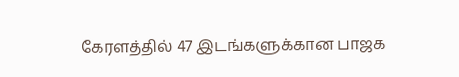கேரளத்தில் 47 இடங்களுக்கான பாஜக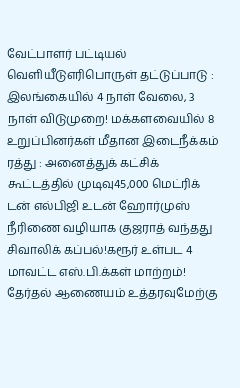வேட்பாளர் பட்டியல் வெளியீடுஎரிபொருள் தட்டுப்பாடு : இலங்கையில் 4 நாள் வேலை, 3 நாள் விடுமுறை! மக்களவையில் 8 உறுப்பினர்கள் மீதான இடைநீக்கம் ரத்து : அனைத்துக் கட்சிக் கூட்டத்தில் முடிவு45,000 மெட்ரிக் டன் எல்பிஜி உடன் ஹோர்முஸ் நீரிணை வழியாக குஜராத் வந்தது சிவாலிக் கப்பல்!கரூர் உள்பட 4 மாவட்ட எஸ்.பி.க்கள் மாற்றம்! தேர்தல் ஆணையம் உத்தரவுமேற்கு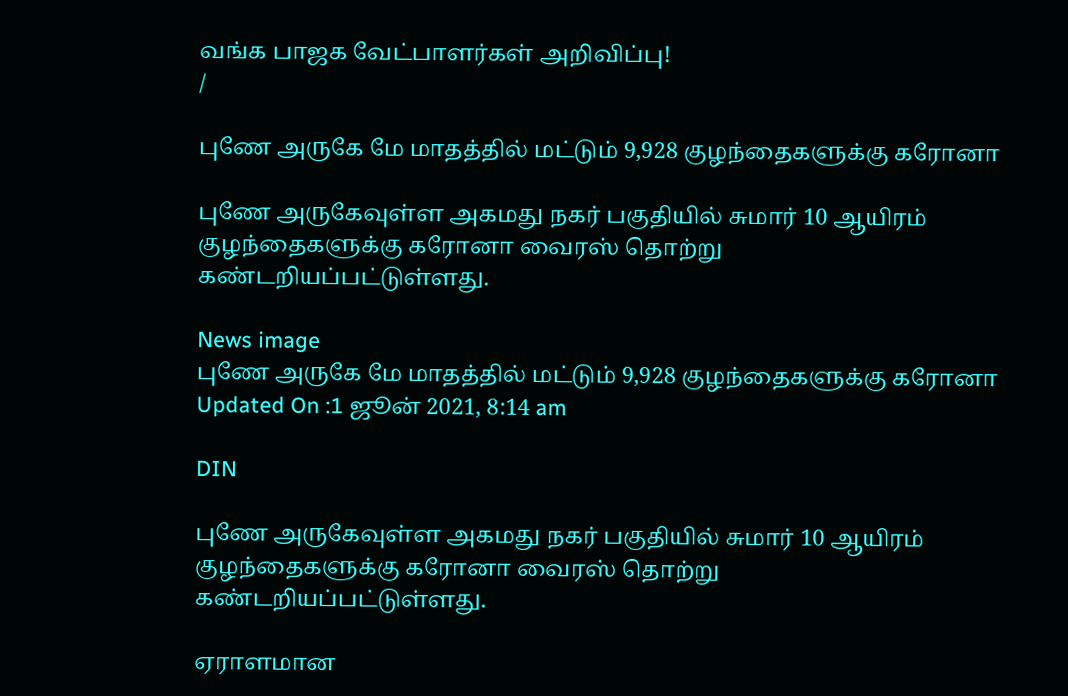வங்க பாஜக வேட்பாளர்கள் அறிவிப்பு!
/

புணே அருகே மே மாதத்தில் மட்டும் 9,928 குழந்தைகளுக்கு கரோனா

புணே அருகேவுள்ள அகமது நகர் பகுதியில் சுமார் 10 ஆயிரம் குழந்தைகளுக்கு கரோனா வைரஸ் தொற்று கண்டறியப்பட்டுள்ளது.

News image
புணே அருகே மே மாதத்தில் மட்டும் 9,928 குழந்தைகளுக்கு கரோனா
Updated On :1 ஜூன் 2021, 8:14 am

DIN

புணே அருகேவுள்ள அகமது நகர் பகுதியில் சுமார் 10 ஆயிரம் குழந்தைகளுக்கு கரோனா வைரஸ் தொற்று கண்டறியப்பட்டுள்ளது.

ஏராளமான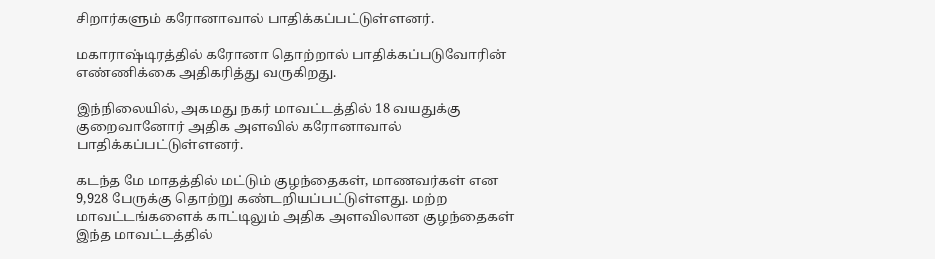சிறார்களும் கரோனாவால் பாதிக்கப்பட்டுள்ளனர்.

மகாராஷ்டிரத்தில் கரோனா தொற்றால் பாதிக்கப்படுவோரின் எண்ணிக்கை அதிகரித்து வருகிறது.

இந்நிலையில், அகமது நகர் மாவட்டத்தில் 18 வயதுக்கு குறைவானோர் அதிக அளவில் கரோனாவால் பாதிக்கப்பட்டுள்ளனர்.

கடந்த மே மாதத்தில் மட்டும் குழந்தைகள், மாணவர்கள் என 9,928 பேருக்கு தொற்று கண்டறியப்பட்டுள்ளது. மற்ற மாவட்டங்களைக் காட்டிலும் அதிக அளவிலான குழந்தைகள் இந்த மாவட்டத்தில்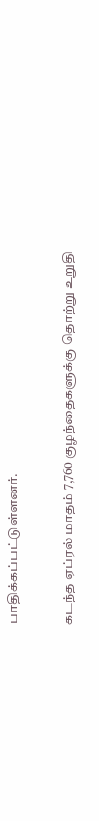பாதிக்கப்பட்டுள்ளனர்.

கடந்த ஏப்ரல் மாதம் 7,760 குழந்தைகளுக்கு தொற்று உறுதி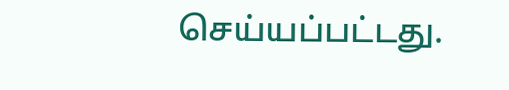செய்யப்பட்டது.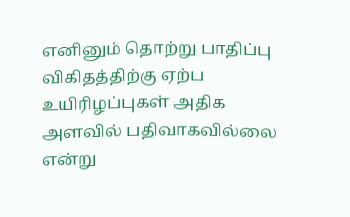எனினும் தொற்று பாதிப்பு விகிதத்திற்கு ஏற்ப உயிரிழப்புகள் அதிக அளவில் பதிவாகவில்லை என்று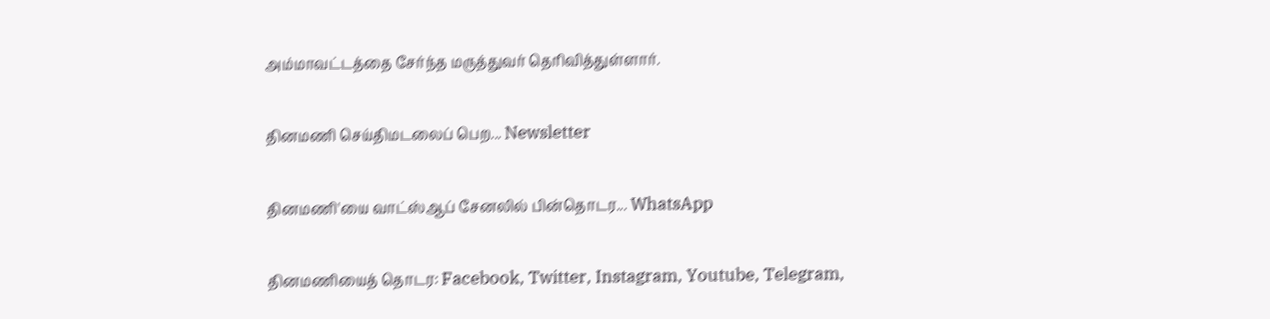அம்மாவட்டத்தை சேர்ந்த மருத்துவர் தெரிவித்துள்ளார்.

தினமணி செய்திமடலைப் பெற... Newsletter

தினமணி'யை வாட்ஸ்ஆப் சேனலில் பின்தொடர... WhatsApp

தினமணியைத் தொடர: Facebook, Twitter, Instagram, Youtube, Telegram,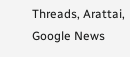Threads, Arattai, Google News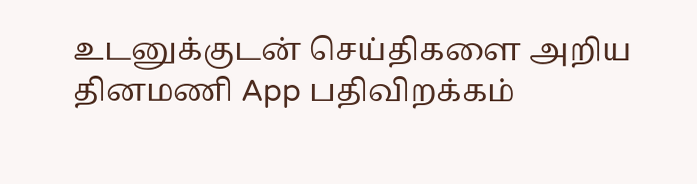உடனுக்குடன் செய்திகளை அறிய தினமணி App பதிவிறக்கம்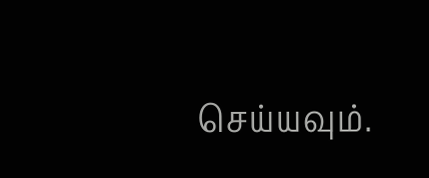செய்யவும்.